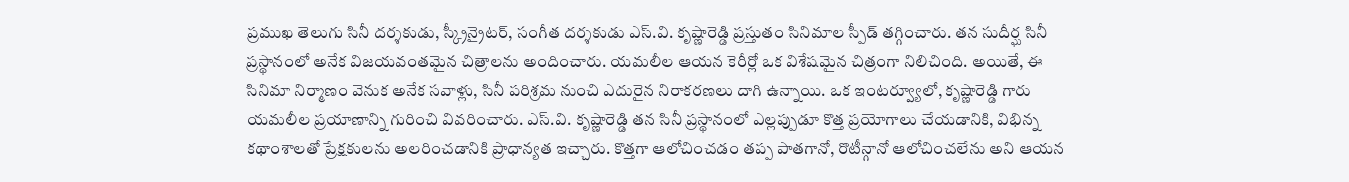ప్రముఖ తెలుగు సినీ దర్శకుడు, స్క్రీన్రైటర్, సంగీత దర్శకుడు ఎస్.వి. కృష్ణారెడ్డి ప్రస్తుతం సినిమాల స్పీడ్ తగ్గించారు. తన సుదీర్ఘ సినీ ప్రస్థానంలో అనేక విజయవంతమైన చిత్రాలను అందించారు. యమలీల ఆయన కెరీర్లో ఒక విశేషమైన చిత్రంగా నిలిచింది. అయితే, ఈ సినిమా నిర్మాణం వెనుక అనేక సవాళ్లు, సినీ పరిశ్రమ నుంచి ఎదురైన నిరాకరణలు దాగి ఉన్నాయి. ఒక ఇంటర్వ్యూలో, కృష్ణారెడ్డి గారు యమలీల ప్రయాణాన్ని గురించి వివరించారు. ఎస్.వి. కృష్ణారెడ్డి తన సినీ ప్రస్థానంలో ఎల్లప్పుడూ కొత్త ప్రయోగాలు చేయడానికి, విభిన్న కథాంశాలతో ప్రేక్షకులను అలరించడానికి ప్రాధాన్యత ఇచ్చారు. కొత్తగా ఆలోచించడం తప్ప పాతగానో, రొటీన్గానో ఆలోచించలేను అని ఆయన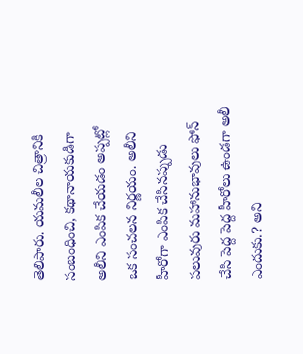తెలిపారు. యమలీల చిత్రానికి సంబంధించి, కథానాయకుడిగా అలీని ఎంపిక చేయడం అప్పట్లో ఒక సంచలన నిర్ణయం. అలీని హీరోగా ఎంపిక చేసినప్పుడు పలువురు మహానుభావులు ఫోన్ చేసి పెద్ద పెద్ద హీరోలు ఉండగా అలీ ఎందుకు.? అని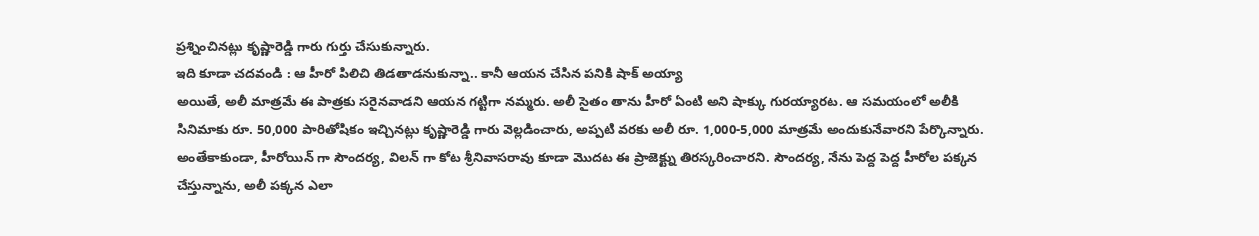ప్రశ్నించినట్లు కృష్ణారెడ్డి గారు గుర్తు చేసుకున్నారు.
ఇది కూడా చదవండి : ఆ హీరో పిలిచి తిడతాడనుకున్నా.. కానీ ఆయన చేసిన పనికి షాక్ అయ్యా
అయితే, అలీ మాత్రమే ఈ పాత్రకు సరైనవాడని ఆయన గట్టిగా నమ్మరు. అలీ సైతం తాను హీరో ఏంటి అని షాక్కు గురయ్యారట. ఆ సమయంలో అలీకి సినిమాకు రూ. 50,000 పారితోషికం ఇచ్చినట్లు కృష్ణారెడ్డి గారు వెల్లడించారు, అప్పటి వరకు అలీ రూ. 1,000-5,000 మాత్రమే అందుకునేవారని పేర్కొన్నారు. అంతేకాకుండా, హీరోయిన్ గా సౌందర్య, విలన్ గా కోట శ్రీనివాసరావు కూడా మొదట ఈ ప్రాజెక్ట్ను తిరస్కరించారని. సౌందర్య, నేను పెద్ద పెద్ద హీరోల పక్కన చేస్తున్నాను, అలీ పక్కన ఎలా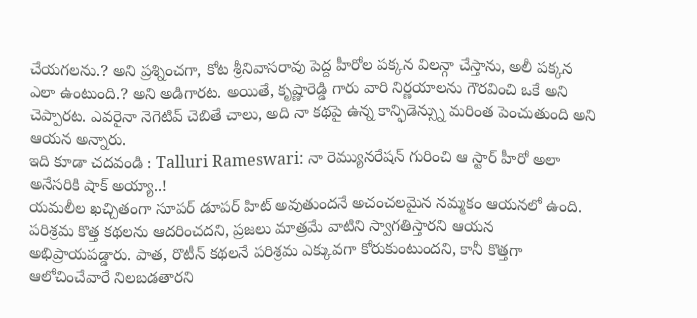చేయగలను.? అని ప్రశ్నించగా, కోట శ్రీనివాసరావు పెద్ద హీరోల పక్కన విలన్గా చేస్తాను, అలీ పక్కన ఎలా ఉంటుంది.? అని అడిగారట. అయితే, కృష్ణారెడ్డి గారు వారి నిర్ణయాలను గౌరవించి ఒకే అని చెప్పారట. ఎవరైనా నెగెటివ్ చెబితే చాలు, అది నా కథపై ఉన్న కాన్ఫిడెన్స్ను మరింత పెంచుతుంది అని ఆయన అన్నారు.
ఇది కూడా చదవండి : Talluri Rameswari: నా రెమ్యునరేషన్ గురించి ఆ స్టార్ హీరో అలా అనేసరికి షాక్ అయ్యా..!
యమలీల ఖచ్చితంగా సూపర్ డూపర్ హిట్ అవుతుందనే అచంచలమైన నమ్మకం ఆయనలో ఉంది. పరిశ్రమ కొత్త కథలను ఆదరించదని, ప్రజలు మాత్రమే వాటిని స్వాగతిస్తారని ఆయన అభిప్రాయపడ్డారు. పాత, రొటీన్ కథలనే పరిశ్రమ ఎక్కువగా కోరుకుంటుందని, కానీ కొత్తగా ఆలోచించేవారే నిలబడతారని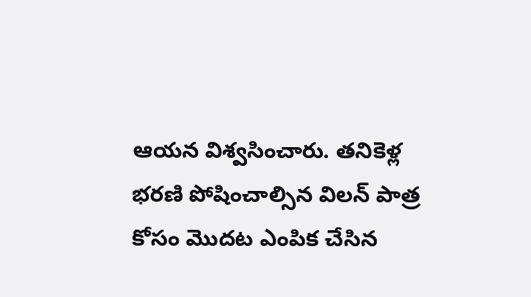ఆయన విశ్వసించారు. తనికెళ్ల భరణి పోషించాల్సిన విలన్ పాత్ర కోసం మొదట ఎంపిక చేసిన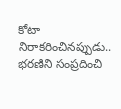కోటా నిరాకరించినప్పుడు.. భరణిని సంప్రదించి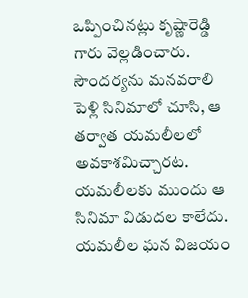ఒప్పించినట్లు కృష్ణారెడ్డి గారు వెల్లడించారు. సౌందర్యను మనవరాలి పెళ్లి సినిమాలో చూసి, ఆ తర్వాత యమలీలలో అవకాశమిచ్చారట. యమలీలకు ముందు ఆ సినిమా విడుదల కాలేదు. యమలీల ఘన విజయం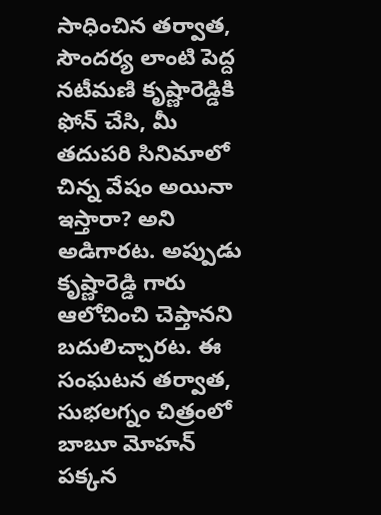సాధించిన తర్వాత, సౌందర్య లాంటి పెద్ద నటీమణి కృష్ణారెడ్డికి ఫోన్ చేసి, మీ తదుపరి సినిమాలో చిన్న వేషం అయినా ఇస్తారా? అని అడిగారట. అప్పుడు కృష్ణారెడ్డి గారు ఆలోచించి చెప్తానని బదులిచ్చారట. ఈ సంఘటన తర్వాత, సుభలగ్నం చిత్రంలో బాబూ మోహన్ పక్కన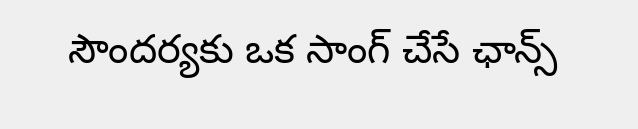సౌందర్యకు ఒక సాంగ్ చేసే ఛాన్స్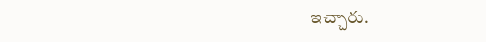ఇచ్చారు.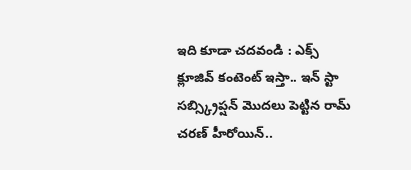ఇది కూడా చదవండి : ఎక్స్ క్లూజివ్ కంటెంట్ ఇస్తా.. ఇన్ స్టా సబ్స్క్రిప్షన్ మొదలు పెట్టిన రామ్ చరణ్ హీరోయిన్..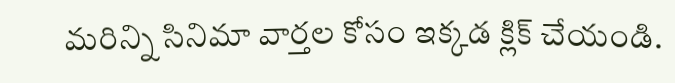మరిన్ని సినిమా వార్తల కోసం ఇక్కడ క్లిక్ చేయండి.